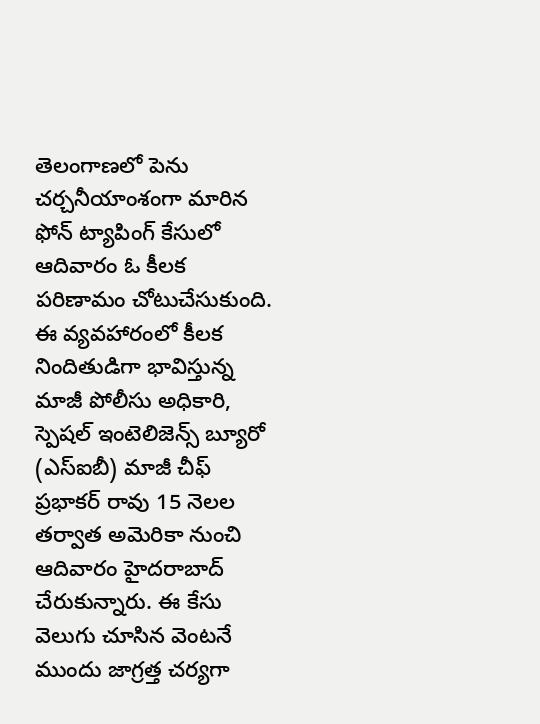తెలంగాణలో పెను చర్చనీయాంశంగా మారిన ఫోన్ ట్యాపింగ్ కేసులో ఆదివారం ఓ కీలక పరిణామం చోటుచేసుకుంది. ఈ వ్యవహారంలో కీలక నిందితుడిగా భావిస్తున్న మాజీ పోలీసు అధికారి, స్పెషల్ ఇంటెలిజెన్స్ బ్యూరో (ఎస్ఐబీ) మాజీ చీఫ్ ప్రభాకర్ రావు 15 నెలల తర్వాత అమెరికా నుంచి ఆదివారం హైదరాబాద్ చేరుకున్నారు. ఈ కేసు వెలుగు చూసిన వెంటనే ముందు జాగ్రత్త చర్యగా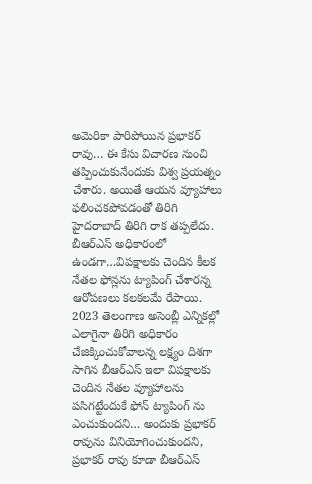అమెరికా పారిపోయిన ప్రభాకర్ రావు… ఈ కేసు విచారణ నుంచి తప్పించుకునేందుకు విశ్వ ప్రయత్నం చేశారు. అయితే ఆయన వ్యూహాలు ఫలించకపోవడంతో తిరిగి హైదరాబాద్ తిరిగి రాక తప్పలేదు.
బీఆర్ఎస్ అధికారంలో ఉండగా…విపక్షాలకు చెందిన కీలక నేతల ఫోన్లను ట్యాపింగ్ చేశారన్న ఆరోపణలు కలకలమే రేపాయి. 2023 తెలంగాణ అసెంబ్లీ ఎన్నికల్లో ఎలాగైనా తిరిగి అధికారం చేజిక్కించుకోవాలన్న లక్ష్యం దిశగా సాగిన బీఆర్ఎస్ ఇలా విపక్షాలకు చెందిన నేతల వ్యూహాలను పసిగట్టేందుకే ఫోన్ ట్యాపింగ్ ను ఎంచుకుందని… అందుకు ప్రభాకర్ రావును వినియోగించుకుందని, ప్రభాకర్ రావు కూడా బీఆర్ఎస్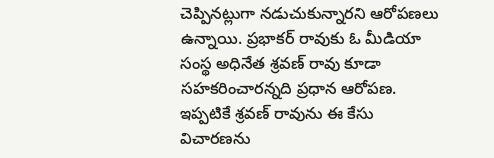చెప్పినట్లుగా నడుచుకున్నారని ఆరోపణలు ఉన్నాయి. ప్రభాకర్ రావుకు ఓ మీడియా సంస్థ అధినేత శ్రవణ్ రావు కూడా సహకరించారన్నది ప్రధాన ఆరోపణ. ఇప్పటికే శ్రవణ్ రావును ఈ కేసు విచారణను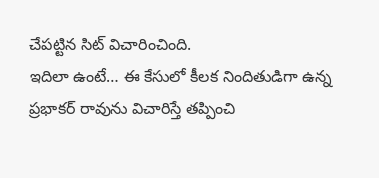చేపట్టిన సిట్ విచారించింది.
ఇదిలా ఉంటే… ఈ కేసులో కీలక నిందితుడిగా ఉన్న ప్రభాకర్ రావును విచారిస్తే తప్పించి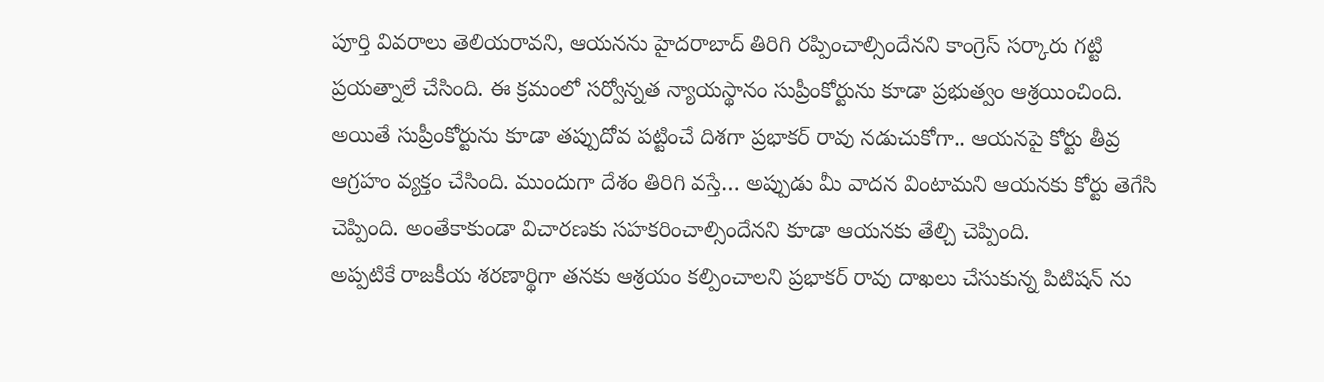పూర్తి వివరాలు తెలియరావని, ఆయనను హైదరాబాద్ తిరిగి రప్పించాల్సిందేనని కాంగ్రెస్ సర్కారు గట్టి ప్రయత్నాలే చేసింది. ఈ క్రమంలో సర్వోన్నత న్యాయస్థానం సుప్రీంకోర్టును కూడా ప్రభుత్వం ఆశ్రయించింది. అయితే సుప్రీంకోర్టును కూడా తప్పుదోవ పట్టించే దిశగా ప్రభాకర్ రావు నడుచుకోగా.. ఆయనపై కోర్టు తీవ్ర ఆగ్రహం వ్యక్తం చేసింది. ముందుగా దేశం తిరిగి వస్తే… అప్పుడు మీ వాదన వింటామని ఆయనకు కోర్టు తెగేసి చెప్పింది. అంతేకాకుండా విచారణకు సహకరించాల్సిందేనని కూడా ఆయనకు తేల్చి చెప్పింది.
అప్పటికే రాజకీయ శరణార్థిగా తనకు ఆశ్రయం కల్పించాలని ప్రభాకర్ రావు దాఖలు చేసుకున్న పిటిషన్ ను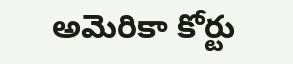అమెరికా కోర్టు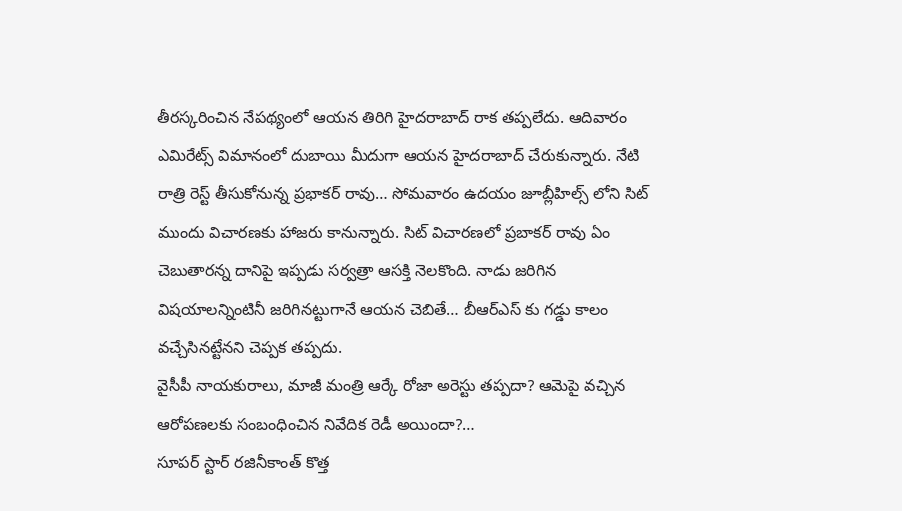తీరస్కరించిన నేపథ్యంలో ఆయన తిరిగి హైదరాబాద్ రాక తప్పలేదు. ఆదివారం ఎమిరేట్స్ విమానంలో దుబాయి మీదుగా ఆయన హైదరాబాద్ చేరుకున్నారు. నేటి రాత్రి రెస్ట్ తీసుకోనున్న ప్రభాకర్ రావు… సోమవారం ఉదయం జూబ్లీహిల్స్ లోని సిట్ ముందు విచారణకు హాజరు కానున్నారు. సిట్ విచారణలో ప్రబాకర్ రావు ఏం చెబుతారన్న దానిపై ఇప్పడు సర్వత్రా ఆసక్తి నెలకొంది. నాడు జరిగిన విషయాలన్నింటినీ జరిగినట్టుగానే ఆయన చెబితే… బీఆర్ఎస్ కు గడ్డు కాలం వచ్చేసినట్టేనని చెప్పక తప్పదు.
వైసీపీ నాయకురాలు, మాజీ మంత్రి ఆర్కే రోజా అరెస్టు తప్పదా? ఆమెపై వచ్చిన ఆరోపణలకు సంబంధించిన నివేదిక రెడీ అయిందా?…
సూపర్ స్టార్ రజినీకాంత్ కొత్త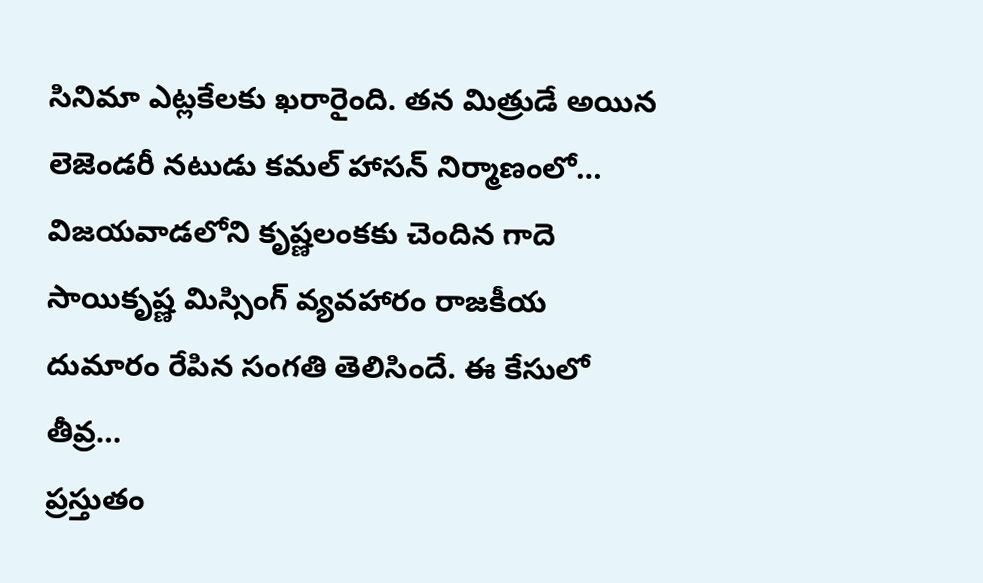సినిమా ఎట్లకేలకు ఖరారైంది. తన మిత్రుడే అయిన లెజెండరీ నటుడు కమల్ హాసన్ నిర్మాణంలో…
విజయవాడలోని కృష్ణలంకకు చెందిన గాదె సాయికృష్ణ మిస్సింగ్ వ్యవహారం రాజకీయ దుమారం రేపిన సంగతి తెలిసిందే. ఈ కేసులో తీవ్ర…
ప్రస్తుతం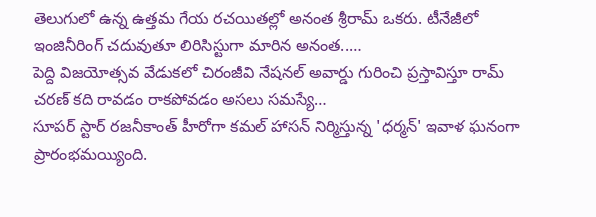తెలుగులో ఉన్న ఉత్తమ గేయ రచయితల్లో అనంత శ్రీరామ్ ఒకరు. టీనేజీలో ఇంజినీరింగ్ చదువుతూ లిరిసిస్టుగా మారిన అనంత..…
పెద్ది విజయోత్సవ వేడుకలో చిరంజీవి నేషనల్ అవార్డు గురించి ప్రస్తావిస్తూ రామ్ చరణ్ కది రావడం రాకపోవడం అసలు సమస్యే…
సూపర్ స్టార్ రజనీకాంత్ హీరోగా కమల్ హాసన్ నిర్మిస్తున్న 'ధర్మన్' ఇవాళ ఘనంగా ప్రారంభమయ్యింది.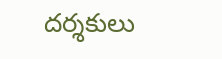దర్శకులు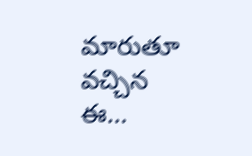మారుతూ వచ్చిన ఈ…